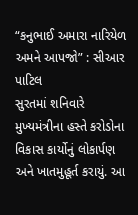“કનુભાઈ અમારા નારિયેળ અમને આપજો” : સીઆર પાટિલ
સુરતમાં શનિવારે મુખ્યમંત્રીના હસ્તે કરોડોના વિકાસ કાર્યોનું લોકાર્પણ અને ખાતમુહૂર્ત કરાયું. આ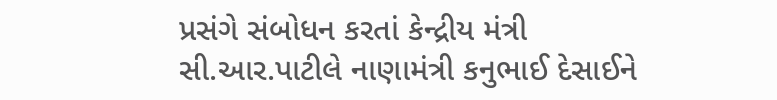પ્રસંગે સંબોધન કરતાં કેન્દ્રીય મંત્રી સી.આર.પાટીલે નાણામંત્રી કનુભાઈ દેસાઈને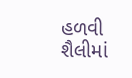હળવી શૈલીમાં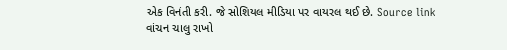એક વિનંતી કરી. જે સોશિયલ મીડિયા પર વાયરલ થઈ છે. Source link
વાંચન ચાલુ રાખો